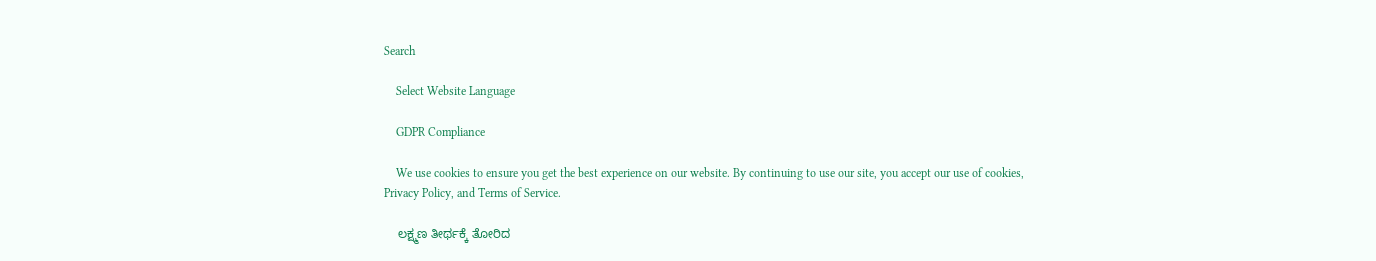Search

    Select Website Language

    GDPR Compliance

    We use cookies to ensure you get the best experience on our website. By continuing to use our site, you accept our use of cookies, Privacy Policy, and Terms of Service.

    ಲಕ್ಷ್ಮಣ ತೀರ್ಥಕ್ಕೆ ತೋರಿದ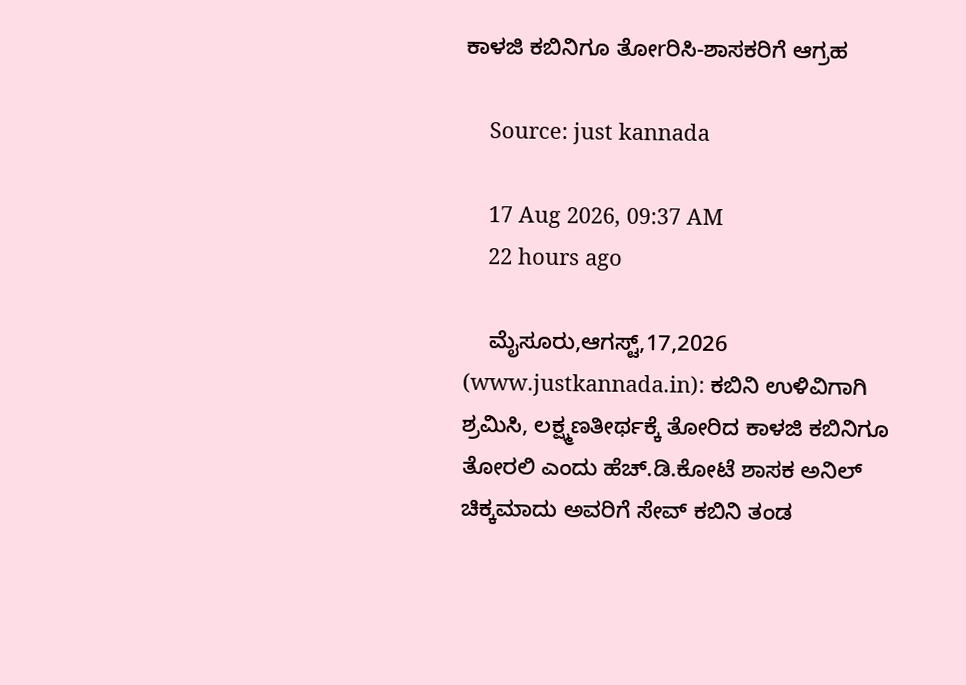ಕಾಳಜಿ ಕಬಿನಿಗೂ ತೋrರಿಸಿ-ಶಾಸಕರಿಗೆ ಆಗ್ರಹ

    Source: just kannada

    17 Aug 2026, 09:37 AM
    22 hours ago

    ಮೈಸೂರು,ಆಗಸ್ಟ್,17,2026 (www.justkannada.in): ಕಬಿನಿ ಉಳಿವಿಗಾಗಿ ಶ್ರಮಿಸಿ, ಲಕ್ಷ್ಮಣತೀರ್ಥಕ್ಕೆ ತೋರಿದ ಕಾಳಜಿ ಕಬಿನಿಗೂ ತೋರಲಿ ಎಂದು ಹೆಚ್.ಡಿ.ಕೋಟೆ ಶಾಸಕ ಅನಿಲ್ ಚಿಕ್ಕಮಾದು ಅವರಿಗೆ ಸೇವ್ ಕಬಿನಿ ತಂಡ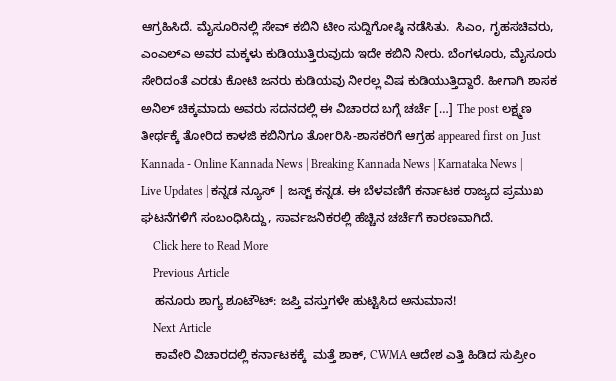ಆಗ್ರಹಿಸಿದೆ. ಮೈಸೂರಿನಲ್ಲಿ ಸೇವ್ ಕಬಿನಿ ಟೀಂ ಸುದ್ದಿಗೋಷ್ಠಿ ನಡೆಸಿತು.  ಸಿಎಂ, ಗೃಹಸಚಿವರು, ಎಂಎಲ್ಎ ಅವರ ಮಕ್ಕಳು ಕುಡಿಯುತ್ತಿರುವುದು ಇದೇ ಕಬಿನಿ ನೀರು. ಬೆಂಗಳೂರು, ಮೈಸೂರು ಸೇರಿದಂತೆ ಎರಡು ಕೋಟಿ ಜನರು ಕುಡಿಯವು ನೀರಲ್ಲ ವಿಷ ಕುಡಿಯುತ್ತಿದ್ದಾರೆ. ಹೀಗಾಗಿ ಶಾಸಕ‌ ಅನಿಲ್ ಚಿಕ್ಕಮಾದು ಅವರು ಸದನದಲ್ಲಿ ಈ ವಿಚಾರದ ಬಗ್ಗೆ ಚರ್ಚೆ […] The post ಲಕ್ಷ್ಮಣ ತೀರ್ಥಕ್ಕೆ ತೋರಿದ ಕಾಳಜಿ ಕಬಿನಿಗೂ ತೋrರಿಸಿ-ಶಾಸಕರಿಗೆ ಆಗ್ರಹ appeared first on Just Kannada - Online Kannada News | Breaking Kannada News | Karnataka News | Live Updates | ಕನ್ನಡ ನ್ಯೂಸ್ | ಜಸ್ಟ್ ಕನ್ನಡ. ಈ ಬೆಳವಣಿಗೆ ಕರ್ನಾಟಕ ರಾಜ್ಯದ ಪ್ರಮುಖ ಘಟನೆಗಳಿಗೆ ಸಂಬಂಧಿಸಿದ್ದು, ಸಾರ್ವಜನಿಕರಲ್ಲಿ ಹೆಚ್ಚಿನ ಚರ್ಚೆಗೆ ಕಾರಣವಾಗಿದೆ.
    Click here to Read More
    Previous Article
    ಹನೂರು ಶಾಗ್ಯ ಶೂಟೌಟ್: ಜಪ್ತಿ ವಸ್ತುಗಳೇ ಹುಟ್ಟಿಸಿದ ಅನುಮಾನ!
    Next Article
    ಕಾವೇರಿ ವಿಚಾರದಲ್ಲಿ ಕರ್ನಾಟಕಕ್ಕೆ  ಮತ್ತೆ ಶಾಕ್, CWMA ಆದೇಶ ಎತ್ತಿ ಹಿಡಿದ ಸುಪ್ರೀಂ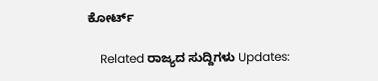ಕೋರ್ಟ್

    Related ರಾಜ್ಯದ ಸುದ್ದಿಗಳು Updates: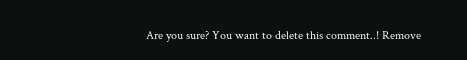Are you sure? You want to delete this comment..! Remove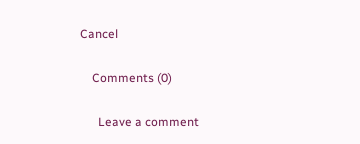Cancel

    Comments (0)

      Leave a comment